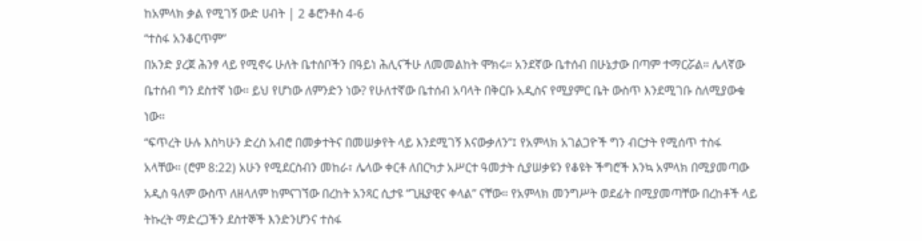ከአምላክ ቃል የሚገኝ ውድ ሀብት | 2 ቆሮንቶስ 4-6
“ተስፋ አንቆርጥም”
በአንድ ያረጀ ሕንፃ ላይ የሚኖሩ ሁለት ቤተሰቦችን በዓይነ ሕሊናችሁ ለመመልከት ሞክሩ። አንደኛው ቤተሰብ በሁኔታው በጣም ተማርሯል። ሌላኛው ቤተሰብ ግን ደስተኛ ነው። ይህ የሆነው ለምንድን ነው? የሁለተኛው ቤተሰብ አባላት በቅርቡ አዲስና የሚያምር ቤት ውስጥ እንደሚገቡ ስለሚያውቁ ነው።
“ፍጥረት ሁሉ እስካሁን ድረስ አብሮ በመቃተትና በመሠቃየት ላይ እንደሚገኝ እናውቃለን”፤ የአምላክ አገልጋዮች ግን ብርታት የሚሰጥ ተስፋ አላቸው። (ሮም 8:22) አሁን የሚደርስብን መከራ፣ ሌላው ቀርቶ ለበርካታ አሥርተ ዓመታት ሲያሠቃዩን የቆዩት ችግሮች እንኳ አምላክ በሚያመጣው አዲስ ዓለም ውስጥ ለዘላለም ከምናገኘው በረከት አንጻር ሲታዩ “ጊዜያዊና ቀላል” ናቸው። የአምላክ መንግሥት ወደፊት በሚያመጣቸው በረከቶች ላይ ትኩረት ማድረጋችን ደስተኞች እንድንሆንና ተስፋ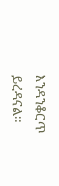እንዳንቆርጥ ይረዳናል።